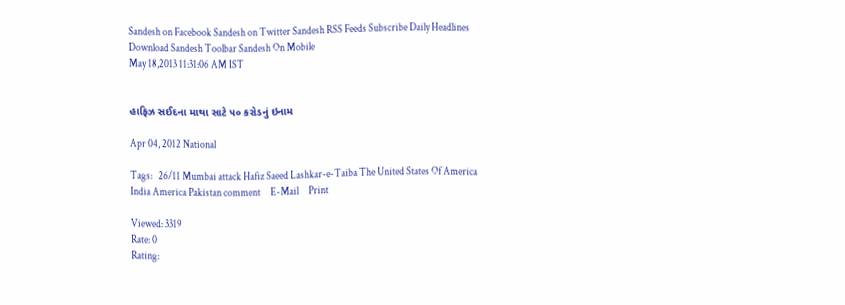Sandesh on Facebook Sandesh on Twitter Sandesh RSS Feeds Subscribe Daily Headlines Download Sandesh Toolbar Sandesh On Mobile
May 18,2013 11:31:06 AM IST


હાફિઝ સઈદના માથા સાટે ૫૦ કરોડનું ઇનામ

Apr 04, 2012 National

Tags:   26/11 Mumbai attack Hafiz Saeed Lashkar-e-Taiba The United States Of America India America Pakistan comment     E-Mail     Print

Viewed: 3319
Rate: 0
Rating: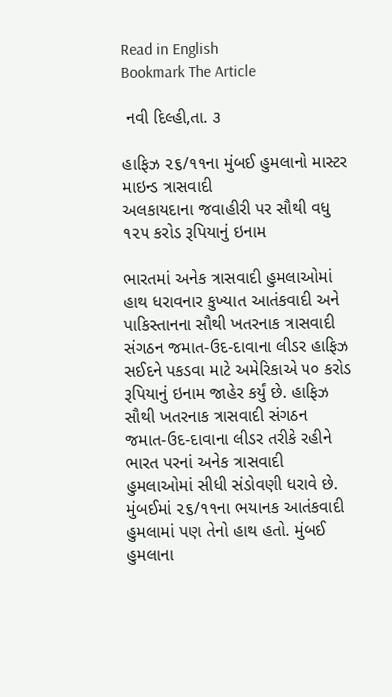Read in English
Bookmark The Article

 નવી દિલ્હી,તા. ૩

હાફિઝ ૨૬/૧૧ના મુંબઈ હુમલાનો માસ્ટર માઇન્ડ ત્રાસવાદી
અલકાયદાના જવાહીરી પર સૌથી વધુ ૧૨૫ કરોડ રૂપિયાનું ઇનામ

ભારતમાં અનેક ત્રાસવાદી હુમલાઓમાં હાથ ધરાવનાર કુખ્યાત આતંકવાદી અને પાકિસ્તાનના સૌથી ખતરનાક ત્રાસવાદી સંગઠન જમાત-ઉદ-દાવાના લીડર હાફિઝ સઈદને પકડવા માટે અમેરિકાએ ૫૦ કરોડ રૂપિયાનું ઇનામ જાહેર કર્યું છે. હાફિઝ સૌથી ખતરનાક ત્રાસવાદી સંગઠન જમાત-ઉદ-દાવાના લીડર તરીકે રહીને ભારત પરનાં અનેક ત્રાસવાદી હુમલાઓમાં સીધી સંડોવણી ધરાવે છે. મુંબઈમાં ૨૬/૧૧ના ભયાનક આતંકવાદી હુમલામાં પણ તેનો હાથ હતો. મુંબઈ હુમલાના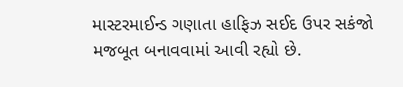માસ્ટરમાઈન્ડ ગણાતા હાફિઝ સઈદ ઉપર સકંજો મજબૂત બનાવવામાં આવી રહ્યો છે.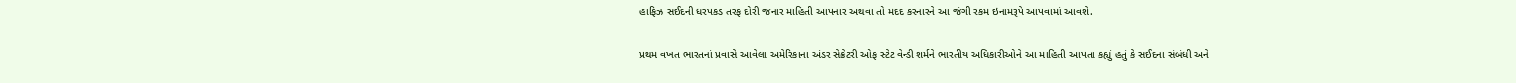હાફિઝ સઈદની ધરપકડ તરફ દોરી જનાર માહિતી આપનાર અથવા તો મદદ કરનારને આ જંગી રકમ ઇનામરૂપે આપવામાં આવશે.

પ્રથમ વખત ભારતનાં પ્રવાસે આવેલા અમેરિકાના અંડર સેક્રેટરી ઓફ સ્ટેટ વેન્ડી શર્મને ભારતીય અધિકારીઓને આ માહિતી આપતા કહ્યું હતું કે સઈદના સંબંધી અને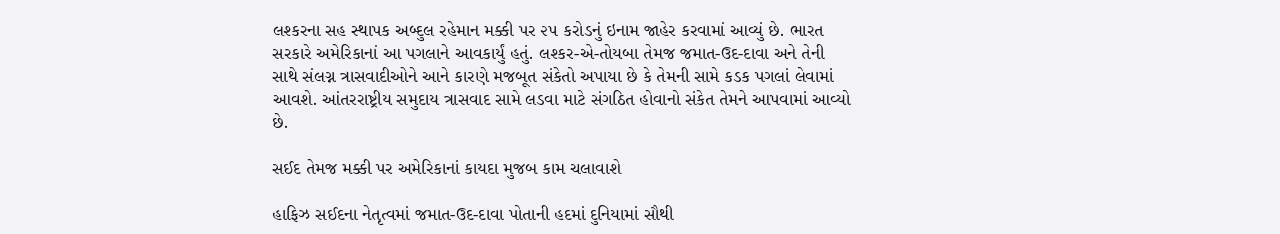લશ્કરના સહ સ્થાપક અબ્દુલ રહેમાન મક્કી પર ૨૫ કરોડનું ઇનામ જાહેર કરવામાં આવ્યું છે. ભારત સરકારે અમેરિકાનાં આ પગલાને આવકાર્યું હતું. લશ્કર-એ-તોયબા તેમજ જમાત-ઉદ-દાવા અને તેની સાથે સંલગ્ન ત્રાસવાદીઓને આને કારણે મજબૂત સંકેતો અપાયા છે કે તેમની સામે કડક પગલાં લેવામાં આવશે. આંતરરાષ્ટ્રીય સમુદાય ત્રાસવાદ સામે લડવા માટે સંગઠિત હોવાનો સંકેત તેમને આપવામાં આવ્યો છે.

સઈદ તેમજ મક્કી પર અમેરિકાનાં કાયદા મુજબ કામ ચલાવાશે

હાફિઝ સઈદના નેતૃત્વમાં જમાત-ઉદ-દાવા પોતાની હદમાં દુનિયામાં સૌથી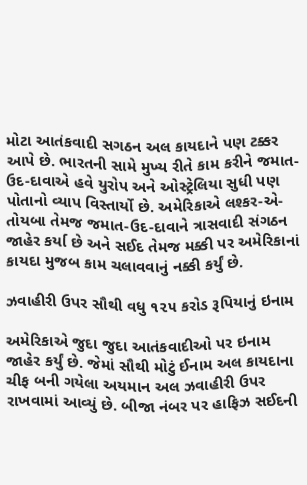મોટા આતંકવાદી સગઠન અલ કાયદાને પણ ટક્કર આપે છે. ભારતની સામે મુખ્ય રીતે કામ કરીને જમાત-ઉદ-દાવાએ હવે યુરોપ અને ઓસ્ટ્રેલિયા સુધી પણ પોતાનો વ્યાપ વિસ્તાર્યો છે. અમેરિકાએ લશ્કર-એ-તોયબા તેમજ જમાત-ઉદ-દાવાને ત્રાસવાદી સંગઠન જાહેર કર્યા છે અને સઈદ તેમજ મક્કી પર અમેરિકાનાં કાયદા મુજબ કામ ચલાવવાનું નક્કી કર્યું છે.

ઝવાહીરી ઉપર સૌથી વધુ ૧૨૫ કરોડ રૂપિયાનું ઇનામ

અમેરિકાએ જુદા જુદા આતંકવાદીઓ પર ઇનામ જાહેર કર્યું છે. જેમાં સૌથી મોટું ઈનામ અલ કાયદાના ચીફ બની ગયેલા અયમાન અલ ઝવાહીરી ઉપર રાખવામાં આવ્યું છે. બીજા નંબર પર હાફિઝ સઈદની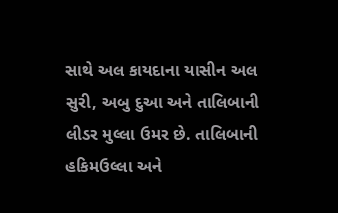સાથે અલ કાયદાના યાસીન અલ સુરી, અબુ દુઆ અને તાલિબાની લીડર મુલ્લા ઉમર છે. તાલિબાની હકિમઉલ્લા અને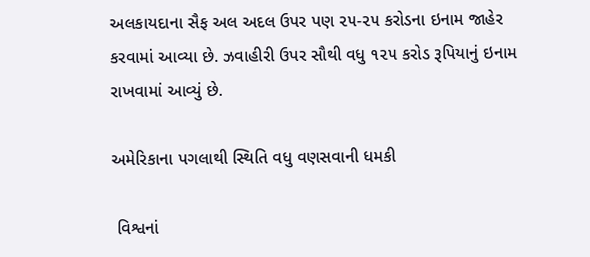અલકાયદાના સૈફ અલ અદલ ઉપર પણ ૨૫-૨૫ કરોડના ઇનામ જાહેર કરવામાં આવ્યા છે. ઝવાહીરી ઉપર સૌથી વધુ ૧૨૫ કરોડ રૂપિયાનું ઇનામ રાખવામાં આવ્યું છે.

અમેરિકાના પગલાથી સ્થિતિ વધુ વણસવાની ધમકી

 વિશ્વનાં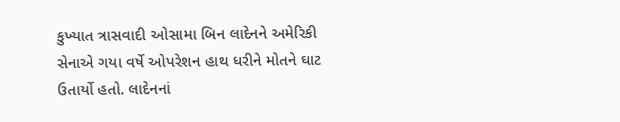કુખ્યાત ત્રાસવાદી ઓસામા બિન લાદેનને અમેરિકી સેનાએ ગયા વર્ષે ઓપરેશન હાથ ધરીને મોતને ઘાટ ઉતાર્યો હતો. લાદેનનાં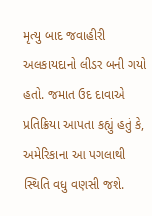મૃત્યુ બાદ જવાહીરી અલકાયદાનો લીડર બની ગયો હતો. જમાત ઉદ દાવાએ પ્રતિક્રિયા આપતા કહ્યું હતું કે, અમેરિકાના આ પગલાથી સ્થિતિ વધુ વણસી જશે.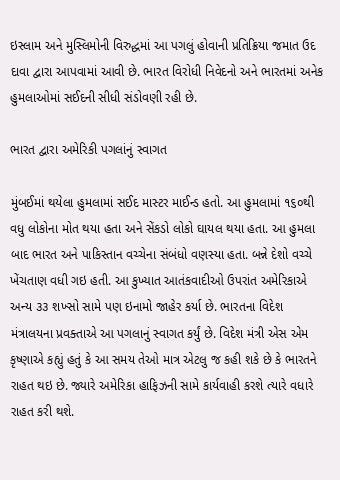ઇસ્લામ અને મુસ્લિમોની વિરુદ્ધમાં આ પગલું હોવાની પ્રતિક્રિયા જમાત ઉદ દાવા દ્વારા આપવામાં આવી છે. ભારત વિરોધી નિવેદનો અને ભારતમાં અનેક હુમલાઓમાં સઈદની સીધી સંડોવણી રહી છે.

ભારત દ્વારા અમેરિકી પગલાંનું સ્વાગત

મુંબઈમાં થયેલા હુમલામાં સઈદ માસ્ટર માઈન્ડ હતો. આ હુમલામાં ૧૬૦થી વધુ લોકોના મોત થયા હતા અને સેંકડો લોકો ઘાયલ થયા હતા. આ હુમલા બાદ ભારત અને પાકિસ્તાન વચ્ચેના સંબંધો વણસ્યા હતા. બન્ને દેશો વચ્ચે ખેંચતાણ વધી ગઇ હતી. આ કુખ્યાત આતંકવાદીઓ ઉપરાંત અમેરિકાએ અન્ય ૩૩ શખ્સો સામે પણ ઇનામો જાહેર કર્યા છે. ભારતના વિદેશ મંત્રાલયના પ્રવક્તાએ આ પગલાનું સ્વાગત કર્યું છે. વિદેશ મંત્રી એસ એમ કૃષ્ણાએ કહ્યું હતું કે આ સમય તેઓ માત્ર એટલુ જ કહી શકે છે કે ભારતને રાહત થઇ છે. જ્યારે અમેરિકા હાફિઝની સામે કાર્યવાહી કરશે ત્યારે વધારે રાહત કરી થશે.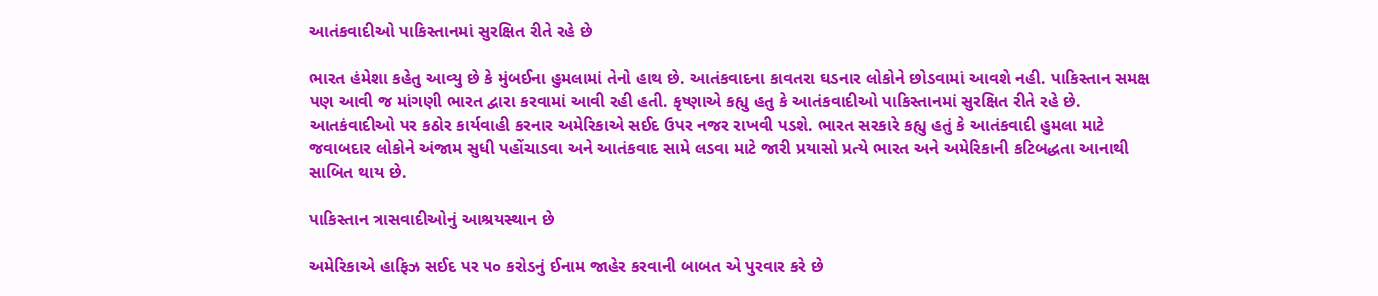આતંકવાદીઓ પાકિસ્તાનમાં સુરક્ષિત રીતે રહે છે

ભારત હંમેશા કહેતુ આવ્યુ છે કે મુંબઈના હુમલામાં તેનો હાથ છે. આતંકવાદના કાવતરા ઘડનાર લોકોને છોડવામાં આવશે નહી. પાકિસ્તાન સમક્ષ પણ આવી જ માંગણી ભારત દ્વારા કરવામાં આવી રહી હતી. કૃષ્ણાએ કહ્યુ હતુ કે આતંકવાદીઓ પાકિસ્તાનમાં સુરક્ષિત રીતે રહે છે. આતકંવાદીઓ પર કઠોર કાર્યવાહી કરનાર અમેરિકાએ સઈદ ઉપર નજર રાખવી પડશે. ભારત સરકારે કહ્યુ હતું કે આતંકવાદી હુમલા માટે જવાબદાર લોકોને અંજામ સુધી પહોંચાડવા અને આતંકવાદ સામે લડવા માટે જારી પ્રયાસો પ્રત્યે ભારત અને અમેરિકાની કટિબદ્ધતા આનાથી સાબિત થાય છે.

પાકિસ્તાન ત્રાસવાદીઓનું આશ્રયસ્થાન છે

અમેરિકાએ હાફિઝ સઈદ પર ૫૦ કરોડનું ઈનામ જાહેર કરવાની બાબત એ પુરવાર કરે છે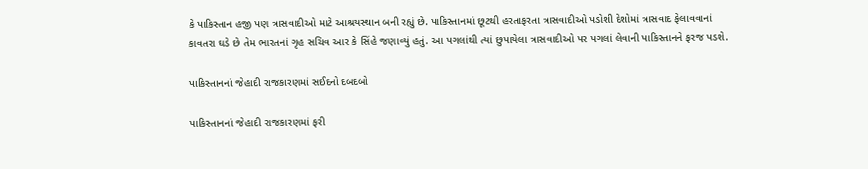કે પાકિસ્તાન હજી પણ ત્રાસવાદીઓ માટે આશ્રયસ્થાન બની રહ્યું છે. પાકિસ્તાનમાં છૂટથી હરતાફરતા ત્રાસવાદીઓ પડોશી દેશોમાં ત્રાસવાદ ફેલાવવાનાં કાવતરા ઘડે છે તેમ ભારતનાં ગૃહ સચિવ આર કે સિંહે જણાવ્યું હતું. આ પગલાંથી ત્યાં છુપાયેલા ત્રાસવાદીઓ પર પગલાં લેવાની પાકિસ્તાનને ફરજ પડશે.

પાકિસ્તાનનાં જેહાદી રાજકારણમાં સઈદનો દબદબો

પાકિસ્તાનનાં જેહાદી રાજકારણમાં ફરી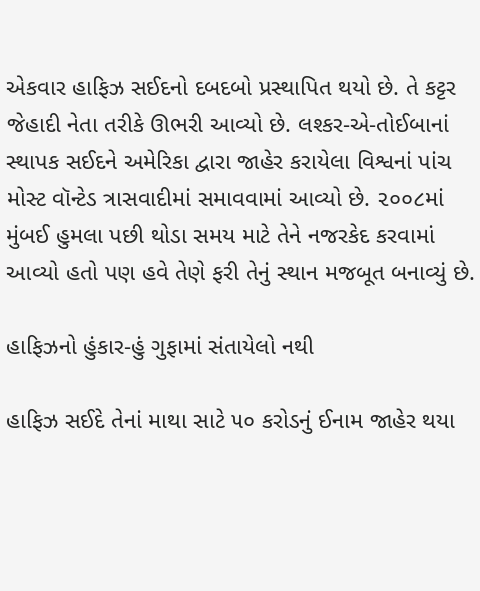એકવાર હાફિઝ સઈદનો દબદબો પ્રસ્થાપિત થયો છે. તે કટ્ટર જેહાદી નેતા તરીકે ઊભરી આવ્યો છે. લશ્કર-એ-તોઈબાનાં સ્થાપક સઈદને અમેરિકા દ્વારા જાહેર કરાયેલા વિશ્વનાં પાંચ મોસ્ટ વૉન્ટેડ ત્રાસવાદીમાં સમાવવામાં આવ્યો છે. ૨૦૦૮માં મુંબઈ હુમલા પછી થોડા સમય માટે તેને નજરકેદ કરવામાં આવ્યો હતો પણ હવે તેણે ફરી તેનું સ્થાન મજબૂત બનાવ્યું છે.

હાફિઝનો હુંકાર-હું ગુફામાં સંતાયેલો નથી

હાફિઝ સઈદે તેનાં માથા સાટે ૫૦ કરોડનું ઈનામ જાહેર થયા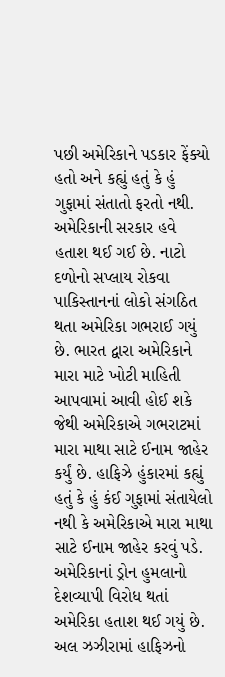પછી અમેરિકાને પડકાર ફેંક્યો હતો અને કહ્યું હતું કે હું ગુફામાં સંતાતો ફરતો નથી. અમેરિકાની સરકાર હવે હતાશ થઈ ગઈ છે. નાટો દળોનો સપ્લાય રોકવા પાકિસ્તાનનાં લોકો સંગઠિત થતા અમેરિકા ગભરાઈ ગયું છે. ભારત દ્વારા અમેરિકાને મારા માટે ખોટી માહિતી આપવામાં આવી હોઈ શકે જેથી અમેરિકાએ ગભરાટમાં મારા માથા સાટે ઈનામ જાહેર કર્યું છે. હાફિઝે હુંકારમાં કહ્યું હતું કે હું કંઈ ગુફામાં સંતાયેલો નથી કે અમેરિકાએ મારા માથા સાટે ઈનામ જાહેર કરવું પડે. અમેરિકાનાં ડ્રોન હુમલાનો દેશવ્યાપી વિરોધ થતાં અમેરિકા હતાશ થઈ ગયું છે. અલ ઝઝીરામાં હાફિઝનો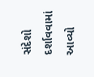સંદેશો દર્શાવવામાં આવ્યો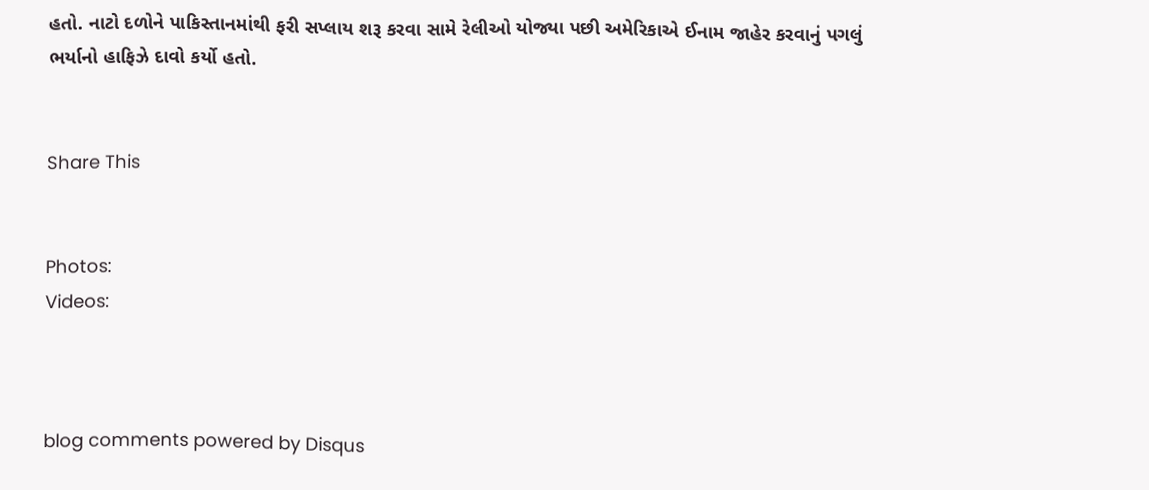હતો. નાટો દળોને પાકિસ્તાનમાંથી ફરી સપ્લાય શરૂ કરવા સામે રેલીઓ યોજ્યા પછી અમેરિકાએ ઈનામ જાહેર કરવાનું પગલું ભર્યાનો હાફિઝે દાવો કર્યો હતો.


Share This


Photos:
Videos:



blog comments powered by Disqus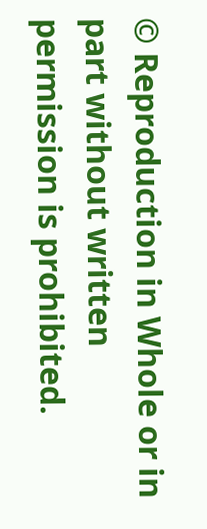© Reproduction in Whole or in part without written permission is prohibited.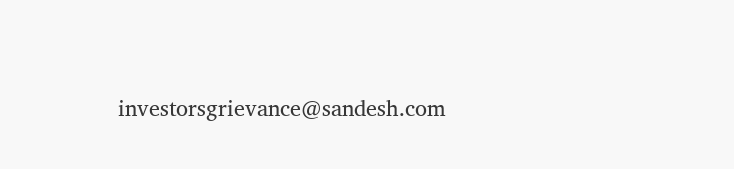investorsgrievance@sandesh.com